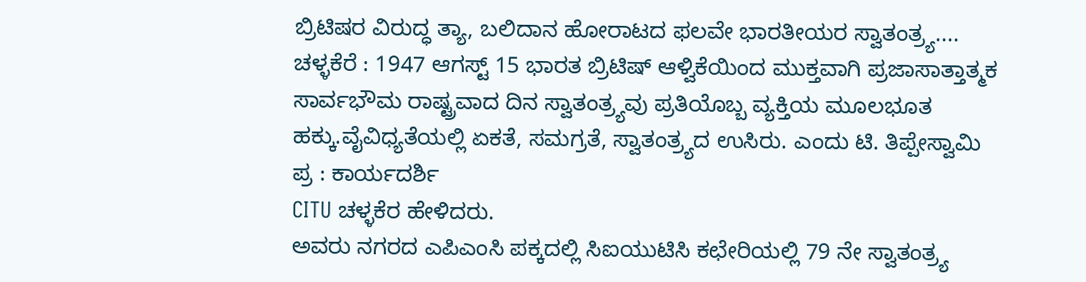ಬ್ರಿಟಿಷರ ವಿರುದ್ಧ ತ್ಯಾ, ಬಲಿದಾನ ಹೋರಾಟದ ಫಲವೇ ಭಾರತೀಯರ ಸ್ವಾತಂತ್ರ್ಯ....
ಚಳ್ಳಕೆರೆ : 1947 ಆಗಸ್ಟ್ 15 ಭಾರತ ಬ್ರಿಟಿಷ್ ಆಳ್ವಿಕೆಯಿಂದ ಮುಕ್ತವಾಗಿ ಪ್ರಜಾಸಾತ್ತಾತ್ಮಕ ಸಾರ್ವಭೌಮ ರಾಷ್ಟ್ರವಾದ ದಿನ ಸ್ವಾತಂತ್ರ್ಯವು ಪ್ರತಿಯೊಬ್ಬ ವ್ಯಕ್ತಿಯ ಮೂಲಭೂತ ಹಕ್ಕು.ವೈವಿಧ್ಯತೆಯಲ್ಲಿ ಏಕತೆ, ಸಮಗ್ರತೆ, ಸ್ವಾತಂತ್ರ್ಯದ ಉಸಿರು. ಎಂದು ಟಿ. ತಿಪ್ಪೇಸ್ವಾಮಿ
ಪ್ರ : ಕಾರ್ಯದರ್ಶಿ
CITU ಚಳ್ಳಕೆರ ಹೇಳಿದರು.
ಅವರು ನಗರದ ಎಪಿಎಂಸಿ ಪಕ್ಕದಲ್ಲಿ ಸಿಐಯುಟಿಸಿ ಕಛೇರಿಯಲ್ಲಿ 79 ನೇ ಸ್ವಾತಂತ್ರ್ಯ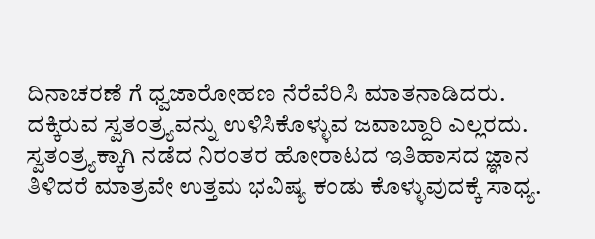ದಿನಾಚರಣೆ ಗೆ ಧ್ವಜಾರೋಹಣ ನೆರೆವೆರಿಸಿ ಮಾತನಾಡಿದರು.
ದಕ್ಕಿರುವ ಸ್ವತಂತ್ರ್ಯವನ್ನು ಉಳಿಸಿಕೊಳ್ಳುವ ಜವಾಬ್ದಾರಿ ಎಲ್ಲರದು. ಸ್ವತಂತ್ರ್ಯಕ್ಕಾಗಿ ನಡೆದ ನಿರಂತರ ಹೋರಾಟದ ಇತಿಹಾಸದ ಜ್ಞಾನ ತಿಳಿದರೆ ಮಾತ್ರವೇ ಉತ್ತಮ ಭವಿಷ್ಯ ಕಂಡು ಕೊಳ್ಳುವುದಕ್ಕೆ ಸಾಧ್ಯ.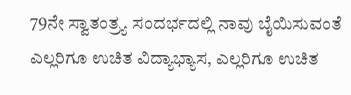79ನೇ ಸ್ವಾತಂತ್ರ್ಯ ಸಂದರ್ಭದಲ್ಲಿ ನಾವು ಬೈಯಿಸುವಂತೆ ಎಲ್ಲರಿಗೂ ಉಚಿತ ವಿದ್ಯಾಭ್ಯಾಸ, ಎಲ್ಲರಿಗೂ ಉಚಿತ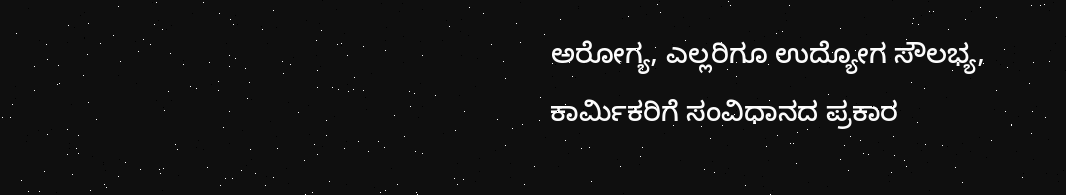ಅರೋಗ್ಯ, ಎಲ್ಲರಿಗೂ ಉದ್ಯೋಗ ಸೌಲಭ್ಯ, ಕಾರ್ಮಿಕರಿಗೆ ಸಂವಿಧಾನದ ಪ್ರಕಾರ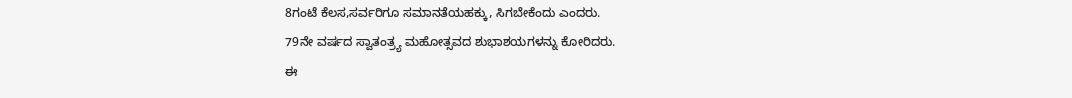8ಗಂಟೆ ಕೆಲಸ,ಸರ್ವರಿಗೂ ಸಮಾನತೆಯಹಕ್ಕು, ಸಿಗಬೇಕೆಂದು ಎಂದರು.
79ನೇ ವರ್ಷದ ಸ್ವಾತಂತ್ರ್ಯ ಮಹೋತ್ಸವದ ಶುಭಾಶಯಗಳನ್ನು ಕೋರಿದರು.
ಈ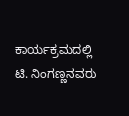ಕಾರ್ಯಕ್ರಮದಲ್ಲಿ ಟಿ. ನಿಂಗಣ್ಣನವರು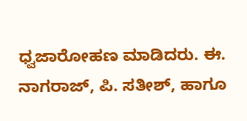ಧ್ವಜಾರೋಹಣ ಮಾಡಿದರು. ಈ. ನಾಗರಾಜ್, ಪಿ. ಸತೀಶ್, ಹಾಗೂ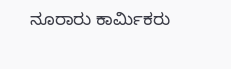ನೂರಾರು ಕಾರ್ಮಿಕರು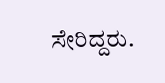ಸೇರಿದ್ದರು.